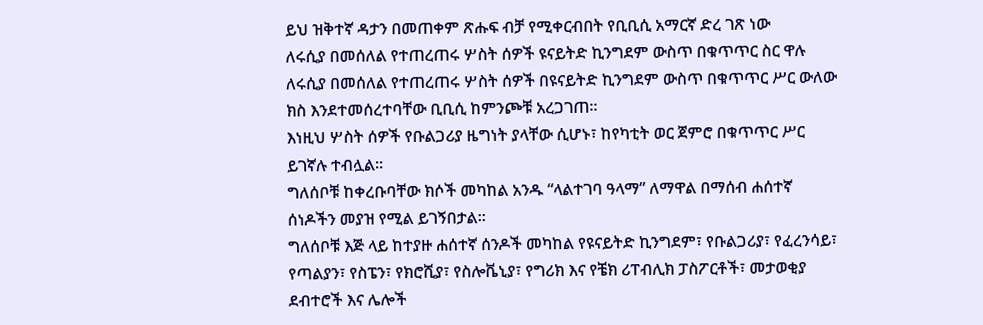ይህ ዝቅተኛ ዳታን በመጠቀም ጽሑፍ ብቻ የሚቀርብበት የቢቢሲ አማርኛ ድረ ገጽ ነው
ለሩሲያ በመሰለል የተጠረጠሩ ሦስት ሰዎች ዩናይትድ ኪንግደም ውስጥ በቁጥጥር ስር ዋሉ
ለሩሲያ በመሰለል የተጠረጠሩ ሦስት ሰዎች በዩናይትድ ኪንግደም ውስጥ በቁጥጥር ሥር ውለው ክስ እንደተመሰረተባቸው ቢቢሲ ከምንጮቹ አረጋገጠ።
እነዚህ ሦስት ሰዎች የቡልጋሪያ ዜግነት ያላቸው ሲሆኑ፣ ከየካቲት ወር ጀምሮ በቁጥጥር ሥር ይገኛሉ ተብሏል።
ግለሰቦቹ ከቀረቡባቸው ክሶች መካከል አንዱ “ላልተገባ ዓላማ” ለማዋል በማሰብ ሐሰተኛ ሰነዶችን መያዝ የሚል ይገኝበታል።
ግለሰቦቹ እጅ ላይ ከተያዙ ሐሰተኛ ሰንዶች መካከል የዩናይትድ ኪንግደም፣ የቡልጋሪያ፣ የፈረንሳይ፣ የጣልያን፣ የስፔን፣ የክሮሺያ፣ የስሎቬኒያ፣ የግሪክ እና የቼክ ሪፐብሊክ ፓስፖርቶች፣ መታወቂያ ደብተሮች እና ሌሎች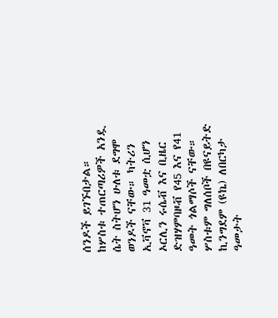ሰንዶች ይገኙበታል።
ከሦስቱ ተጠርጣሪዎች አንዷ ሴት ስትሆን ሁለቱ ደግሞ ወንዶች ናቸው። ካትሪን ኢቫኖቫ 31 ዓመቷ ሲሆን ኦርሊን ሩሴቭ እና ቢዜር ድዝሃምባዞቭ የ45 እና የ41 ዓመት ጎልማሶች ናቸው።
ሦስቱም ግለሰቦች በዩናይትድ ኪንግደም (ዩኬ) ለበርካታ ዓመታት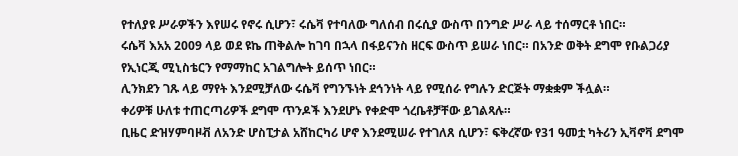የተለያዩ ሥራዎችን እየሠሩ የኖሩ ሲሆን፣ ሩሴቫ የተባለው ግለሰብ በሩሲያ ውስጥ በንግድ ሥራ ላይ ተሰማርቶ ነበር።
ሩሴቫ እአአ 2009 ላይ ወደ ዩኬ ጠቅልሎ ከገባ በኋላ በፋይናንስ ዘርፍ ውስጥ ይሠራ ነበር። በአንድ ወቅት ደግሞ የቡልጋሪያ የኢነርጂ ሚኒስቴርን የማማከር አገልግሎት ይሰጥ ነበር።
ሊንክደን ገጹ ላይ ማየት እንደሚቻለው ሩሴቫ የግንኙነት ደኅንነት ላይ የሚሰራ የግሉን ድርጅት ማቋቋም ችሏል።
ቀሪዎቹ ሁለቱ ተጠርጣሪዎች ደግሞ ጥንዶች እንደሆኑ የቀድሞ ጎረቤቶቻቸው ይገልጻሉ።
ቢዜር ድዝሃምባዞቭ ለአንድ ሆስፒታል አሸከርካሪ ሆኖ እንደሚሠራ የተገለጸ ሲሆን፣ ፍቅረኛው የ31 ዓመቷ ካትሪን ኢቫኖቫ ደግሞ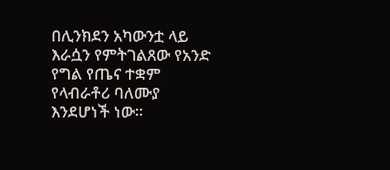በሊንክደን አካውንቷ ላይ እራሷን የምትገልጸው የአንድ የግል የጤና ተቋም የላብራቶሪ ባለሙያ እንደሆነች ነው።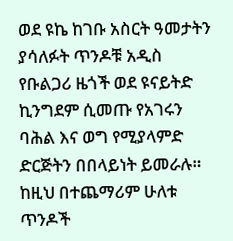ወደ ዩኬ ከገቡ አስርት ዓመታትን ያሳለፉት ጥንዶቹ አዲስ የቡልጋሪ ዜጎች ወደ ዩናይትድ ኪንግደም ሲመጡ የአገሩን ባሕል እና ወግ የሚያላምድ ድርጅትን በበላይነት ይመራሉ።
ከዚህ በተጨማሪም ሁለቱ ጥንዶች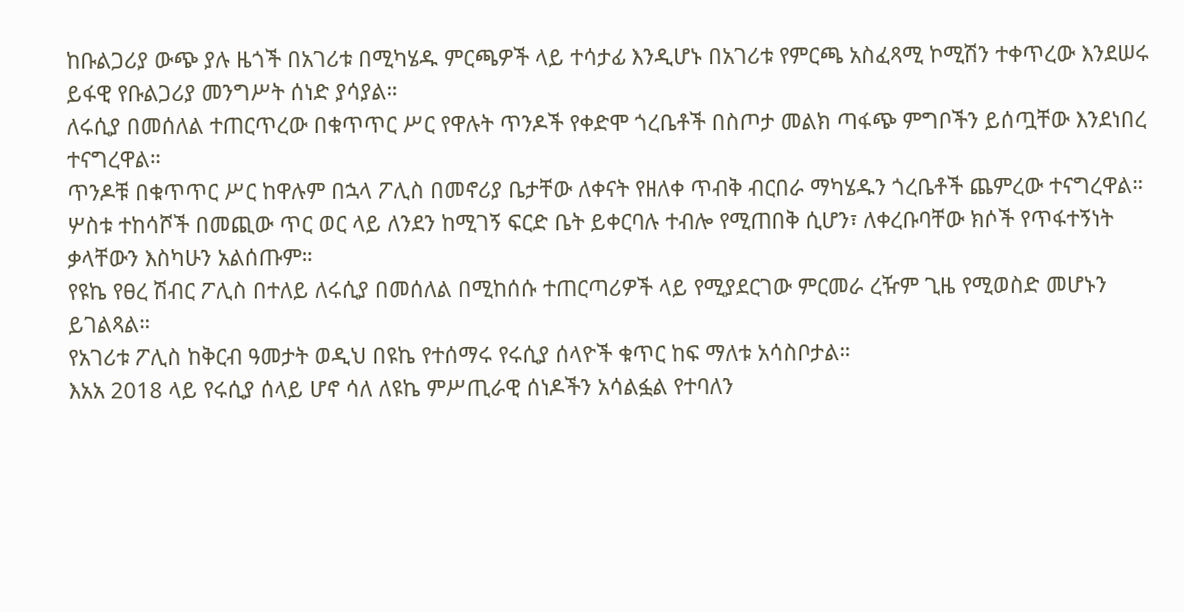ከቡልጋሪያ ውጭ ያሉ ዜጎች በአገሪቱ በሚካሄዱ ምርጫዎች ላይ ተሳታፊ እንዲሆኑ በአገሪቱ የምርጫ አስፈጻሚ ኮሚሽን ተቀጥረው እንደሠሩ ይፋዊ የቡልጋሪያ መንግሥት ሰነድ ያሳያል።
ለሩሲያ በመሰለል ተጠርጥረው በቁጥጥር ሥር የዋሉት ጥንዶች የቀድሞ ጎረቤቶች በስጦታ መልክ ጣፋጭ ምግቦችን ይሰጧቸው እንደነበረ ተናግረዋል።
ጥንዶቹ በቁጥጥር ሥር ከዋሉም በኋላ ፖሊስ በመኖሪያ ቤታቸው ለቀናት የዘለቀ ጥብቅ ብርበራ ማካሄዱን ጎረቤቶች ጨምረው ተናግረዋል።
ሦስቱ ተከሳሾች በመጪው ጥር ወር ላይ ለንደን ከሚገኝ ፍርድ ቤት ይቀርባሉ ተብሎ የሚጠበቅ ሲሆን፣ ለቀረቡባቸው ክሶች የጥፋተኝነት ቃላቸውን እስካሁን አልሰጡም።
የዩኬ የፀረ ሽብር ፖሊስ በተለይ ለሩሲያ በመሰለል በሚከሰሱ ተጠርጣሪዎች ላይ የሚያደርገው ምርመራ ረዥም ጊዜ የሚወስድ መሆኑን ይገልጻል።
የአገሪቱ ፖሊስ ከቅርብ ዓመታት ወዲህ በዩኬ የተሰማሩ የሩሲያ ሰላዮች ቁጥር ከፍ ማለቱ አሳስቦታል።
እአአ 2018 ላይ የሩሲያ ሰላይ ሆኖ ሳለ ለዩኬ ምሥጢራዊ ሰነዶችን አሳልፏል የተባለን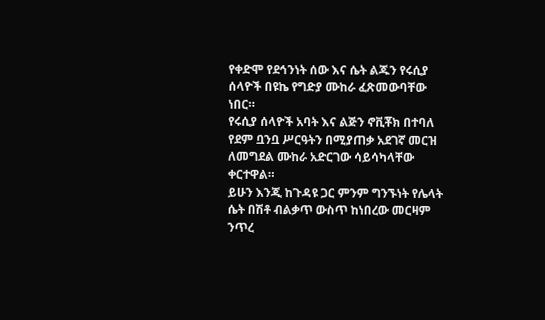የቀድሞ የደኅንነት ሰው እና ሴት ልጁን የሩሲያ ሰላዮች በዩኬ የግድያ ሙከራ ፈጽመውባቸው ነበር።
የሩሲያ ሰላዮች አባት እና ልጅን ኖቪቾክ በተባለ የደም ቧንቧ ሥርዓትን በሚያጠቃ አደገኛ መርዝ ለመግደል ሙከራ አድርገው ሳይሳካላቸው ቀርተዋል።
ይሁን እንጂ ከጉዳዩ ጋር ምንም ግንኙነት የሌላት ሴት በሽቶ ብልቃጥ ውስጥ ከነበረው መርዛም ንጥረ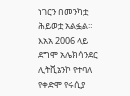ነገርን በመንካቷ ሕይወቷ አልፏል።
እአአ 2006 ላይ ደግሞ አሌክሳንደር ሊትቪኔንኮ የተባለ የቀድሞ የሩሲያ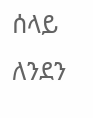ሰላይ ለንደን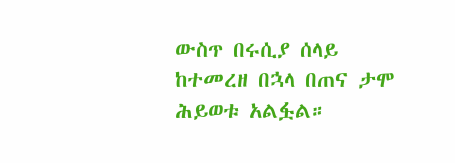ውስጥ በሩሲያ ሰላይ ከተመረዘ በኋላ በጠና ታሞ ሕይወቱ አልፏል።